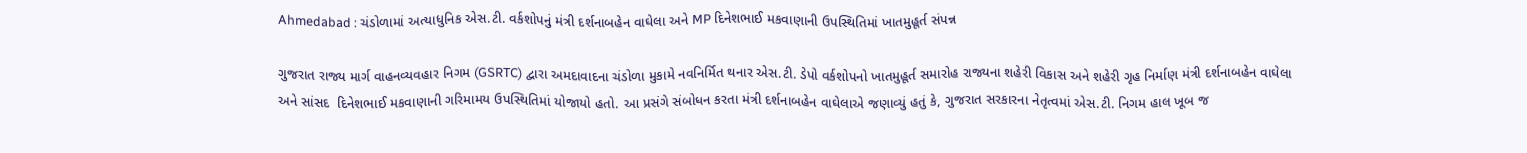Ahmedabad : ચંડોળામાં અત્યાધુનિક એસ.ટી. વર્કશોપનું મંત્રી દર્શનાબહેન વાઘેલા અને MP દિનેશભાઈ મકવાણાની ઉપસ્થિતિમાં ખાતમુહૂર્ત સંપન્ન

ગુજરાત રાજ્ય માર્ગ વાહનવ્યવહાર નિગમ (GSRTC) દ્વારા અમદાવાદના ચંડોળા મુકામે નવનિર્મિત થનાર એસ.ટી. ડેપો વર્કશોપનો ખાતમુહૂર્ત સમારોહ રાજ્યના શહેરી વિકાસ અને શહેરી ગૃહ નિર્માણ મંત્રી દર્શનાબહેન વાઘેલા અને સાંસદ  દિનેશભાઈ મકવાણાની ગરિમામય ઉપસ્થિતિમાં યોજાયો હતો. આ પ્રસંગે સંબોધન કરતા મંત્રી દર્શનાબહેન વાઘેલાએ જણાવ્યું હતું કે, ગુજરાત સરકારના નેતૃત્વમાં એસ.ટી. નિગમ હાલ ખૂબ જ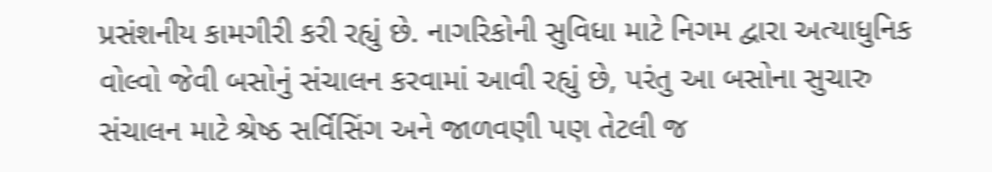પ્રસંશનીય કામગીરી કરી રહ્યું છે. નાગરિકોની સુવિધા માટે નિગમ દ્વારા અત્યાધુનિક વોલ્વો જેવી બસોનું સંચાલન કરવામાં આવી રહ્યું છે, પરંતુ આ બસોના સુચારુ સંચાલન માટે શ્રેષ્ઠ સર્વિસિંગ અને જાળવણી પણ તેટલી જ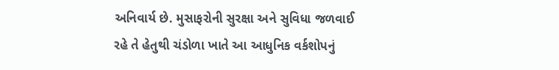અનિવાર્ય છે. મુસાફરોની સુરક્ષા અને સુવિધા જળવાઈ રહે તે હેતુથી ચંડોળા ખાતે આ આધુનિક વર્કશોપનું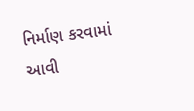નિર્માણ કરવામાં આવી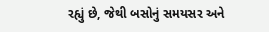રહ્યું છે, જેથી બસોનું સમયસર અને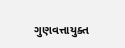ગુણવત્તાયુક્ત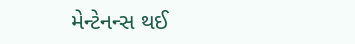મેન્ટેનન્સ થઈ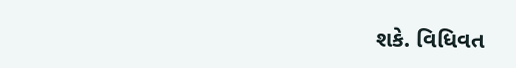શકે. વિધિવત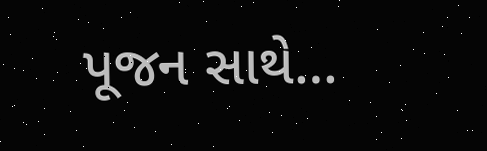પૂજન સાથે…